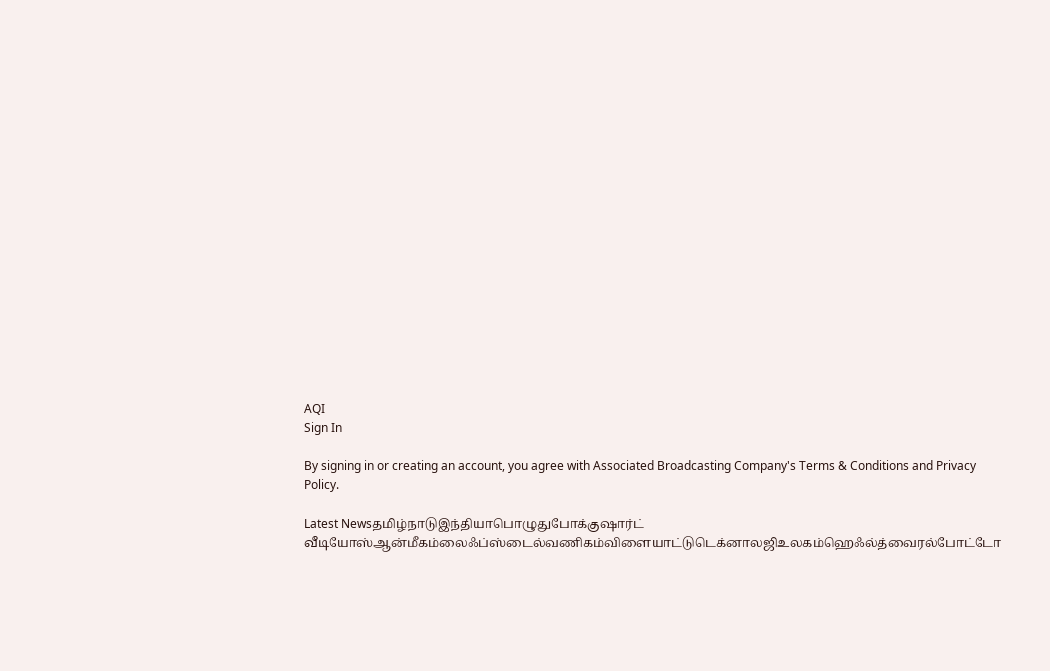AQI
Sign In

By signing in or creating an account, you agree with Associated Broadcasting Company's Terms & Conditions and Privacy Policy.

Latest Newsதமிழ்நாடுஇந்தியாபொழுதுபோக்குஷார்ட் வீடியோஸ்ஆன்மீகம்லைஃப்ஸ்டைல்வணிகம்விளையாட்டுடெக்னாலஜிஉலகம்ஹெஃல்த்வைரல்போட்டோ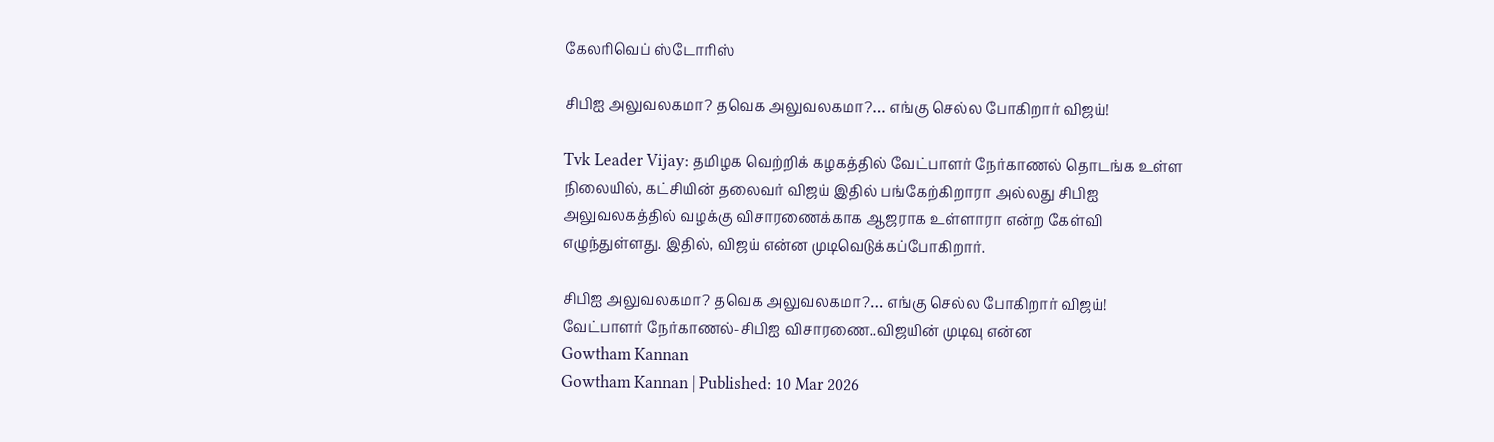கேலரிவெப் ஸ்டோரிஸ்

சிபிஐ அலுவலகமா? தவெக அலுவலகமா?… எங்கு செல்ல போகிறார் விஜய்!

Tvk Leader Vijay: தமிழக வெற்றிக் கழகத்தில் வேட்பாளர் நேர்காணல் தொடங்க உள்ள நிலையில், கட்சியின் தலைவர் விஜய் இதில் பங்கேற்கிறாரா அல்லது சிபிஐ அலுவலகத்தில் வழக்கு விசாரணைக்காக ஆஜராக உள்ளாரா என்ற கேள்வி எழுந்துள்ளது. இதில், விஜய் என்ன முடிவெடுக்கப்போகிறார்.

சிபிஐ அலுவலகமா? தவெக அலுவலகமா?… எங்கு செல்ல போகிறார் விஜய்!
வேட்பாளர் நேர்காணல்-சிபிஐ விசாரணை..விஜயின் முடிவு என்ன
Gowtham Kannan
Gowtham Kannan | Published: 10 Mar 2026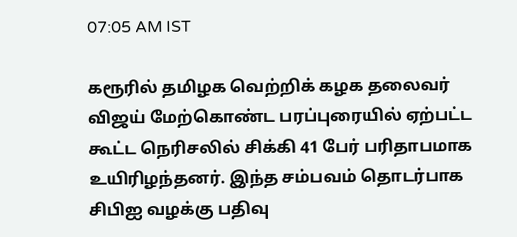07:05 AM IST

கரூரில் தமிழக வெற்றிக் கழக தலைவர் விஜய் மேற்கொண்ட பரப்புரையில் ஏற்பட்ட கூட்ட நெரிசலில் சிக்கி 41 பேர் பரிதாபமாக உயிரிழந்தனர். இந்த சம்பவம் தொடர்பாக சிபிஐ வழக்கு பதிவு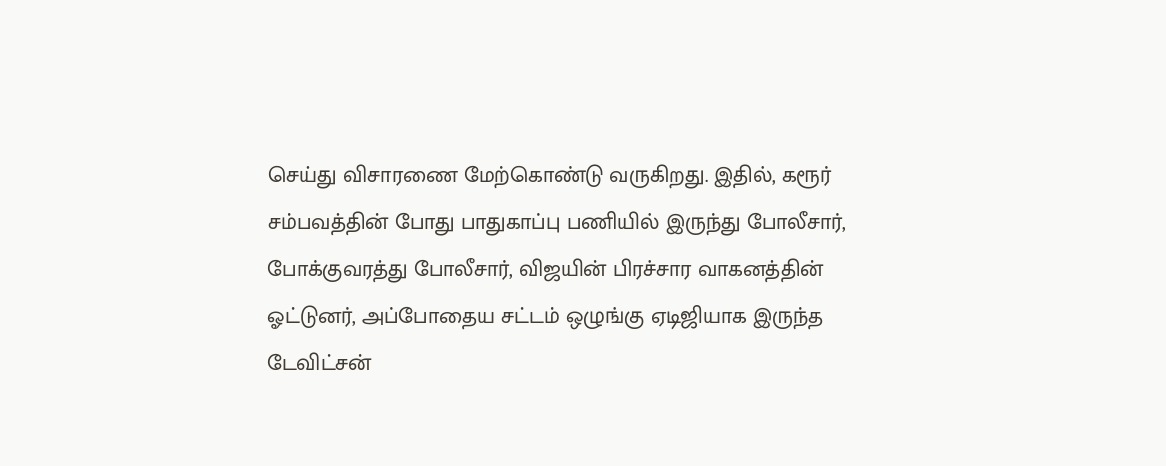செய்து விசாரணை மேற்கொண்டு வருகிறது. இதில், கரூர் சம்பவத்தின் போது பாதுகாப்பு பணியில் இருந்து போலீசார், போக்குவரத்து போலீசார், விஜயின் பிரச்சார வாகனத்தின் ஓட்டுனர், அப்போதைய சட்டம் ஒழுங்கு ஏடிஜியாக இருந்த டேவிட்சன்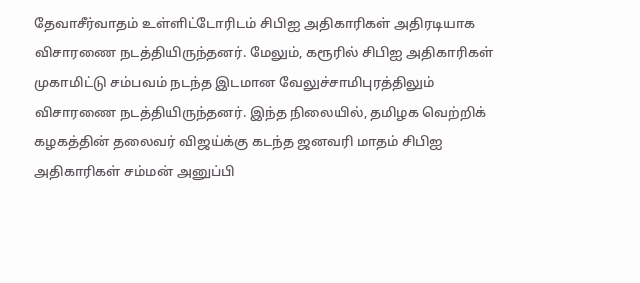தேவாசீர்வாதம் உள்ளிட்டோரிடம் சிபிஐ அதிகாரிகள் அதிரடியாக விசாரணை நடத்தியிருந்தனர். மேலும், கரூரில் சிபிஐ அதிகாரிகள் முகாமிட்டு சம்பவம் நடந்த இடமான வேலுச்சாமிபுரத்திலும் விசாரணை நடத்தியிருந்தனர். இந்த நிலையில், தமிழக வெற்றிக் கழகத்தின் தலைவர் விஜய்க்கு கடந்த ஜனவரி மாதம் சிபிஐ அதிகாரிகள் சம்மன் அனுப்பி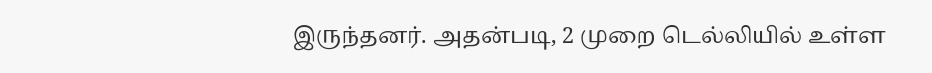இருந்தனர். அதன்படி, 2 முறை டெல்லியில் உள்ள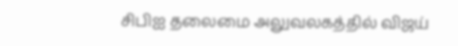சிபிஐ தலைமை அலுவலகத்தில் விஜய்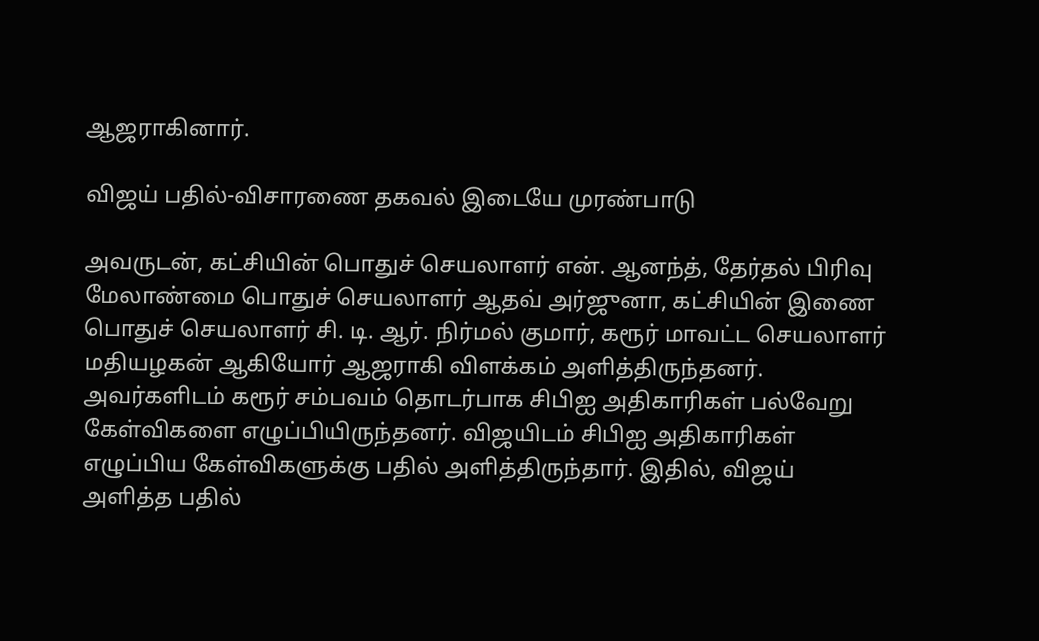ஆஜராகினார்.

விஜய் பதில்-விசாரணை தகவல் இடையே முரண்பாடு

அவருடன், கட்சியின் பொதுச் செயலாளர் என். ஆனந்த், தேர்தல் பிரிவு மேலாண்மை பொதுச் செயலாளர் ஆதவ் அர்ஜுனா, கட்சியின் இணை பொதுச் செயலாளர் சி. டி. ஆர். நிர்மல் குமார், கரூர் மாவட்ட செயலாளர் மதியழகன் ஆகியோர் ஆஜராகி விளக்கம் அளித்திருந்தனர். அவர்களிடம் கரூர் சம்பவம் தொடர்பாக சிபிஐ அதிகாரிகள் பல்வேறு கேள்விகளை எழுப்பியிருந்தனர். விஜயிடம் சிபிஐ அதிகாரிகள் எழுப்பிய கேள்விகளுக்கு பதில் அளித்திருந்தார். இதில், விஜய் அளித்த பதில்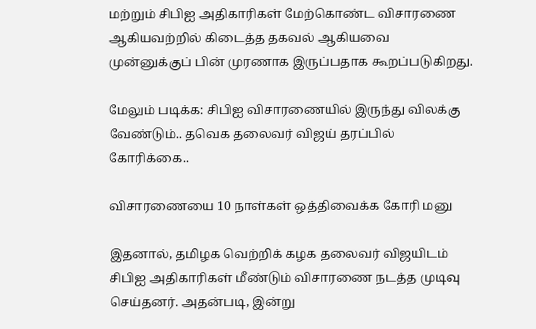மற்றும் சிபிஐ அதிகாரிகள் மேற்கொண்ட விசாரணை ஆகியவற்றில் கிடைத்த தகவல் ஆகியவை முன்னுக்குப் பின் முரணாக இருப்பதாக கூறப்படுகிறது.

மேலும் படிக்க: சிபிஐ விசாரணையில் இருந்து விலக்கு வேண்டும்.. தவெக தலைவர் விஜய் தரப்பில் கோரிக்கை..

விசாரணையை 10 நாள்கள் ஒத்திவைக்க கோரி மனு

இதனால், தமிழக வெற்றிக் கழக தலைவர் விஜயிடம் சிபிஐ அதிகாரிகள் மீண்டும் விசாரணை நடத்த முடிவு செய்தனர். அதன்படி, இன்று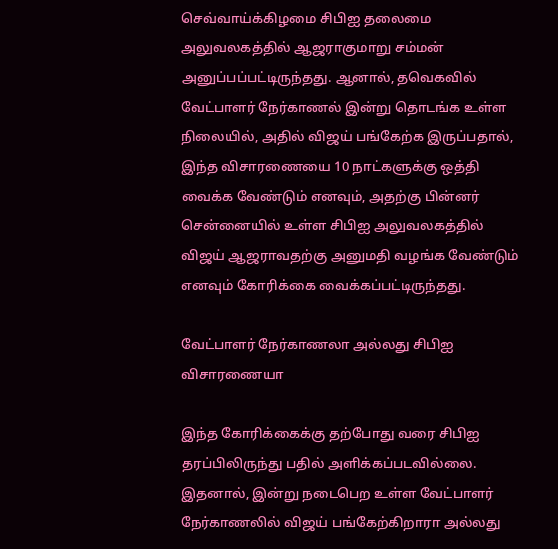செவ்வாய்க்கிழமை சிபிஐ தலைமை அலுவலகத்தில் ஆஜராகுமாறு சம்மன் அனுப்பப்பட்டிருந்தது. ஆனால், தவெகவில் வேட்பாளர் நேர்காணல் இன்று தொடங்க உள்ள நிலையில், அதில் விஜய் பங்கேற்க இருப்பதால், இந்த விசாரணையை 10 நாட்களுக்கு ஒத்தி வைக்க வேண்டும் எனவும், அதற்கு பின்னர் சென்னையில் உள்ள சிபிஐ அலுவலகத்தில் விஜய் ஆஜராவதற்கு அனுமதி வழங்க வேண்டும் எனவும் கோரிக்கை வைக்கப்பட்டிருந்தது.

வேட்பாளர் நேர்காணலா அல்லது சிபிஐ விசாரணையா

இந்த கோரிக்கைக்கு தற்போது வரை சிபிஐ தரப்பிலிருந்து பதில் அளிக்கப்படவில்லை. இதனால், இன்று நடைபெற உள்ள வேட்பாளர் நேர்காணலில் விஜய் பங்கேற்கிறாரா அல்லது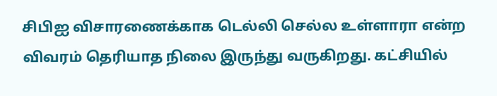சிபிஐ விசாரணைக்காக டெல்லி செல்ல உள்ளாரா என்ற விவரம் தெரியாத நிலை இருந்து வருகிறது. கட்சியில்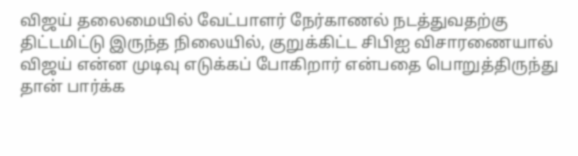விஜய் தலைமையில் வேட்பாளர் நேர்காணல் நடத்துவதற்கு திட்டமிட்டு இருந்த நிலையில், குறுக்கிட்ட சிபிஐ விசாரணையால் விஜய் என்ன முடிவு எடுக்கப் போகிறார் என்பதை பொறுத்திருந்து தான் பார்க்க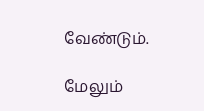வேண்டும்.

மேலும்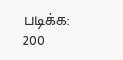படிக்க: 200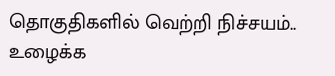தொகுதிகளில் வெற்றி நிச்சயம்.. உழைக்க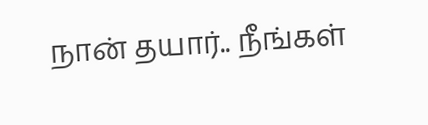நான் தயார்.. நீங்கள்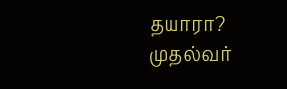தயாரா? முதல்வர்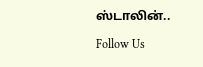ஸ்டாலின்..

Follow Us